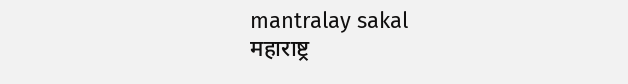mantralay sakal
महाराष्ट्र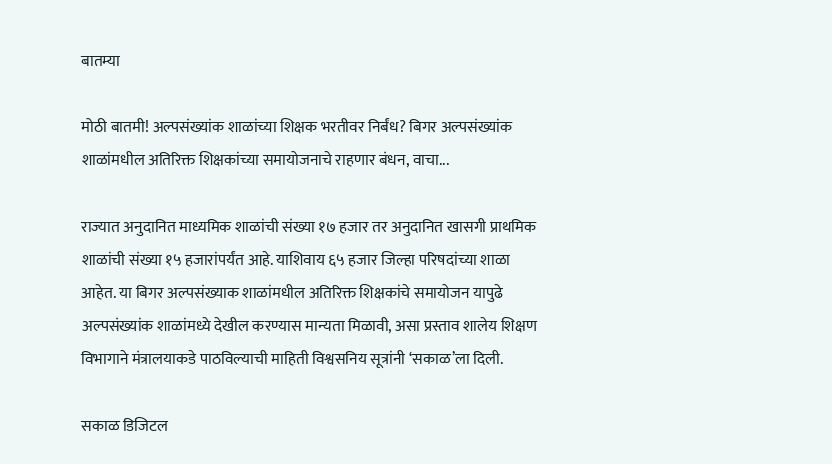बातम्या

मोठी बातमी! अल्पसंख्यांक शाळांच्या शिक्षक भरतीवर निर्बंध? बिगर अल्पसंख्यांक शाळांमधील अतिरिक्त शिक्षकांच्या समायोजनाचे राहणार बंधन, वाचा...

राज्यात अनुदानित माध्यमिक शाळांची संख्या १७ हजार तर अनुदानित खासगी प्राथमिक शाळांची संख्या १५ हजारांपर्यंत आहे. याशिवाय ६५ हजार जिल्हा परिषदांच्या शाळा आहेत. या बिगर अल्पसंख्याक शाळांमधील अतिरिक्त शिक्षकांचे समायोजन यापुढे अल्पसंख्यांक शाळांमध्ये देखील करण्यास मान्यता मिळावी, असा प्रस्ताव शालेय शिक्षण विभागाने मंत्रालयाकडे पाठविल्याची माहिती विश्वसनिय सूत्रांनी ‘सकाळ’ला दिली.

सकाळ डिजिटल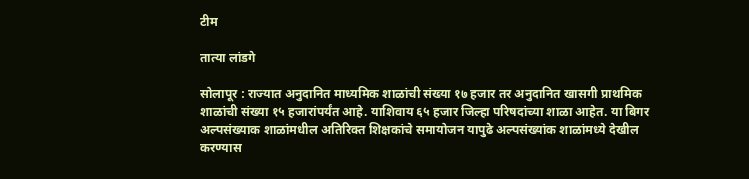टीम

तात्या लांडगे

सोलापूर : राज्यात अनुदानित माध्यमिक शाळांची संख्या १७ हजार तर अनुदानित खासगी प्राथमिक शाळांची संख्या १५ हजारांपर्यंत आहे. याशिवाय ६५ हजार जिल्हा परिषदांच्या शाळा आहेत. या बिगर अल्पसंख्याक शाळांमधील अतिरिक्त शिक्षकांचे समायोजन यापुढे अल्पसंख्यांक शाळांमध्ये देखील करण्यास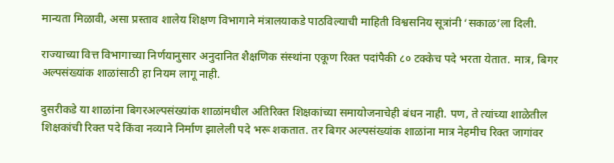मान्यता मिळावी, असा प्रस्ताव शालेय शिक्षण विभागाने मंत्रालयाकडे पाठविल्याची माहिती विश्वसनिय सूत्रांनी ‘सकाळ’ला दिली.

राज्याच्या वित्त विभागाच्या निर्णयानुसार अनुदानित शैक्षणिक संस्थांना एकूण रिक्त पदांपैकी ८० टक्केच पदे भरता येतात. मात्र, बिगर अल्पसंख्यांक शाळांसाठी हा नियम लागू नाही.

दुसरीकडे या शाळांना बिगरअल्पसंख्यांक शाळांमधील अतिरिक्त शिक्षकांच्या समायोजनाचेही बंधन नाही. पण, ते त्यांच्या शाळेतील शिक्षकांची रिक्त पदे किंवा नव्याने निर्माण झालेली पदे भरू शकतात. तर बिगर अल्पसंख्यांक शाळांना मात्र नेहमीच रिक्त जागांवर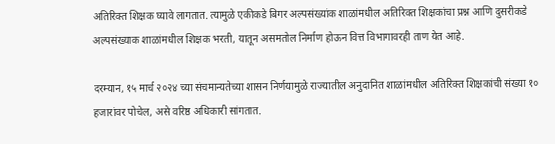अतिरिक्त शिक्षक घ्यावे लागतात. त्यामुळे एकीकडे बिगर अल्पसंख्यांक शाळांमधील अतिरिक्त शिक्षकांचा प्रश्न आणि दुसरीकडे अल्पसंख्याक शाळांमधील शिक्षक भरती, यातून असमतोल निर्माण होऊन वित्त विभागावरही ताण येत आहे.

दरम्यान, १५ मार्च २०२४ च्या संचमान्यतेच्या शासन निर्णयामुळे राज्यातील अनुदानित शाळांमधील अतिरिक्त शिक्षकांची संख्या १० हजारांवर पोचेल, असे वरिष्ठ अधिकारी सांगतात.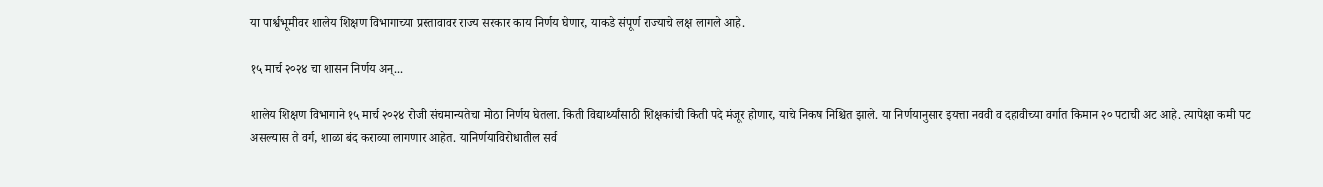या पार्श्वभूमीवर शालेय शिक्षण विभागाच्या प्रस्तावावर राज्य सरकार काय निर्णय घेणार, याकडे संपूर्ण राज्याचे लक्ष लागले आहे.

१५ मार्च २०२४ चा शासन निर्णय अन्‌...

शालेय शिक्षण विभागाने १५ मार्च २०२४ रोजी संचमान्यतेचा मोठा निर्णय घेतला. किती विद्यार्थ्यांसाठी शिक्षकांची किती पदे मंजूर होणार, याचे निकष निश्चित झाले. या निर्णयानुसार इयत्ता नववी व दहावीच्या वर्गात किमान २० पटाची अट आहे. त्यापेक्षा कमी पट असल्यास ते वर्ग, शाळा बंद कराव्या लागणार आहेत. यानिर्णयाविरोधातील सर्व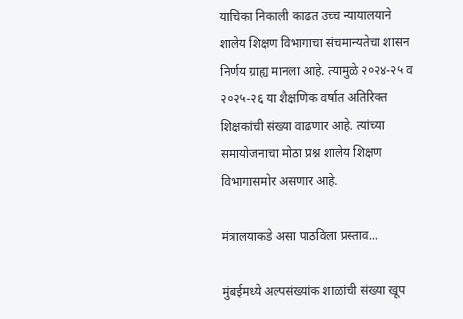याचिका निकाली काढत उच्च न्यायालयाने शालेय शिक्षण विभागाचा संचमान्यतेचा शासन निर्णय ग्राह्य मानला आहे. त्यामुळे २०२४-२५ व २०२५-२६ या शैक्षणिक वर्षात अतिरिक्त शिक्षकांची संख्या वाढणार आहे. त्यांच्या समायोजनाचा मोठा प्रश्न शालेय शिक्षण विभागासमोर असणार आहे.

मंत्रालयाकडे असा पाठविला प्रस्ताव...

मुंबईमध्ये अल्पसंख्यांक शाळांची संख्या खूप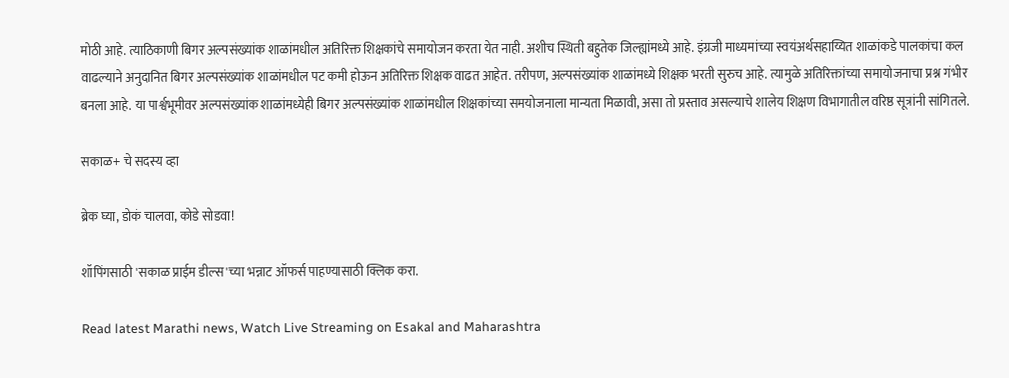मोठी आहे. त्याठिकाणी बिगर अल्पसंख्यांक शाळांमधील अतिरिक्त शिक्षकांचे समायोजन करता येत नाही. अशीच स्थिती बहुतेक जिल्ह्यांमध्ये आहे. इंग्रजी माध्यमांच्या स्वयंअर्थसहाय्यित शाळांकडे पालकांचा कल वाढल्याने अनुदानित बिगर अल्पसंख्यांक शाळांमधील पट कमी होऊन अतिरिक्त शिक्षक वाढत आहेत. तरीपण, अल्पसंख्यांक शाळांमध्ये शिक्षक भरती सुरुच आहे. त्यामुळे अतिरिक्तांच्या समायोजनाचा प्रश्न गंभीर बनला आहे. या पार्श्वभूमीवर अल्पसंख्यांक शाळांमध्येही बिगर अल्पसंख्यांक शाळांमधील शिक्षकांच्या समयोजनाला मान्यता मिळावी, असा तो प्रस्ताव असल्याचे शालेय शिक्षण विभागातील वरिष्ठ सूत्रांनी सांगितले.

सकाळ+ चे सदस्य व्हा

ब्रेक घ्या, डोकं चालवा, कोडे सोडवा!

शॉपिंगसाठी 'सकाळ प्राईम डील्स'च्या भन्नाट ऑफर्स पाहण्यासाठी क्लिक करा.

Read latest Marathi news, Watch Live Streaming on Esakal and Maharashtra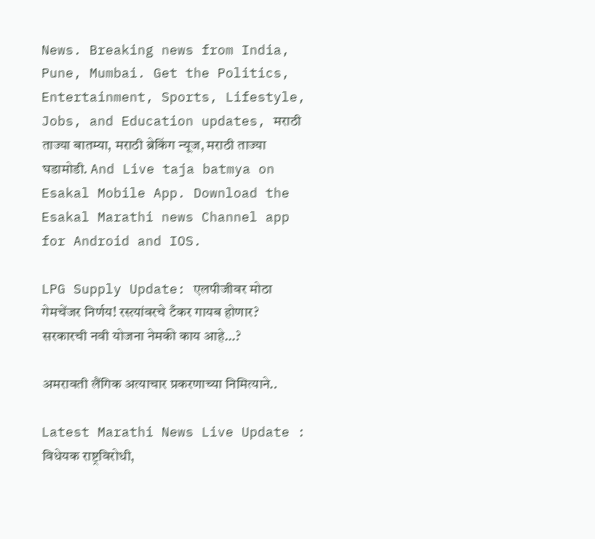News. Breaking news from India, Pune, Mumbai. Get the Politics, Entertainment, Sports, Lifestyle, Jobs, and Education updates, मराठी ताज्या बातम्या, मराठी ब्रेकिंग न्यूज, मराठी ताज्या घडामोडी. And Live taja batmya on Esakal Mobile App. Download the Esakal Marathi news Channel app for Android and IOS.

LPG Supply Update: एलपीजीवर मोठा गेमचेंजर निर्णय! रस्त्यांवरचे टँकर गायब होणार? सरकारची नवी योजना नेमकी काय आहे…?

अमरावती लैंगिक अत्याचार प्रकरणाच्या निमित्याने..

Latest Marathi News Live Update : विधेयक राष्ट्रविरोधी,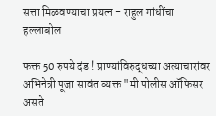सत्ता मिळवण्याचा प्रयत्न - राहुल गांधींचा हल्लाबोल

फक्त 50 रुपये दंड ! प्राण्यांविरुद्धच्या अत्याचारांवर अभिनेत्री पूजा सावंत व्यक्त "मी पोलीस ऑफिसर असते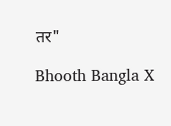तर"

Bhooth Bangla X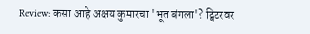Review: कसा आहे अक्षय कुमारचा 'भूत बंगला'? ट्विटरवर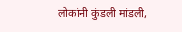लोकांनी कुंडली मांडली,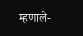म्हणाले-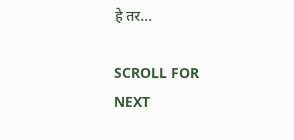हे तर...

SCROLL FOR NEXT